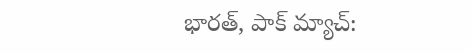భారత్, పాక్ మ్యాచ్: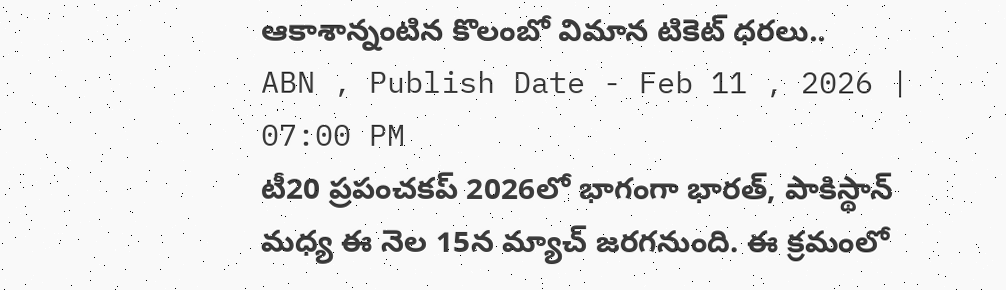ఆకాశాన్నంటిన కొలంబో విమాన టికెట్ ధరలు..
ABN , Publish Date - Feb 11 , 2026 | 07:00 PM
టీ20 ప్రపంచకప్ 2026లో భాగంగా భారత్, పాకిస్థాన్ మధ్య ఈ నెల 15న మ్యాచ్ జరగనుంది. ఈ క్రమంలో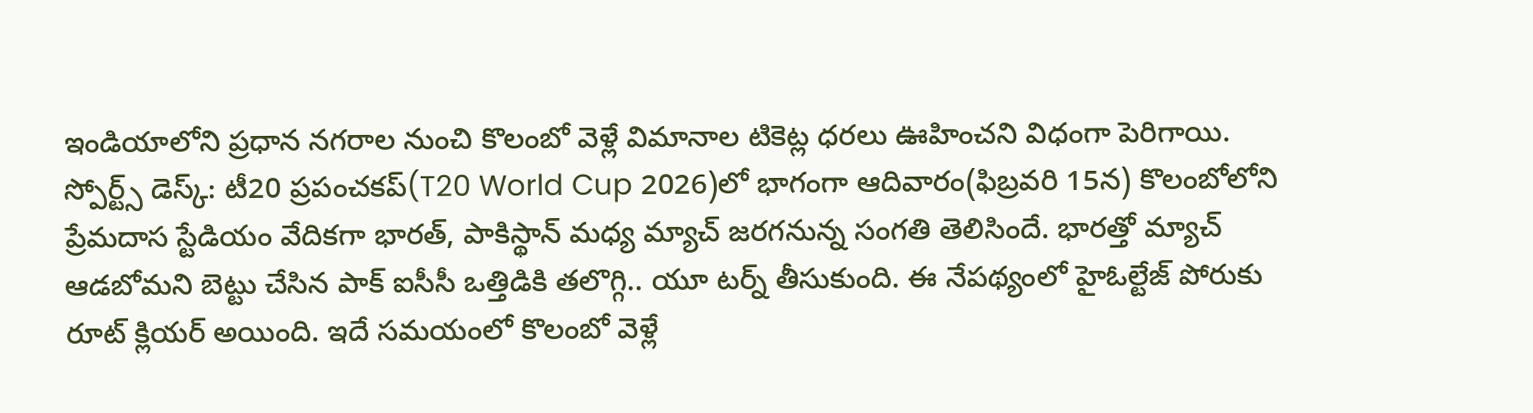ఇండియాలోని ప్రధాన నగరాల నుంచి కొలంబో వెళ్లే విమానాల టికెట్ల ధరలు ఊహించని విధంగా పెరిగాయి.
స్పోర్ట్స్ డెస్క్: టీ20 ప్రపంచకప్(T20 World Cup 2026)లో భాగంగా ఆదివారం(ఫిబ్రవరి 15న) కొలంబోలోని ప్రేమదాస స్టేడియం వేదికగా భారత్, పాకిస్థాన్ మధ్య మ్యాచ్ జరగనున్న సంగతి తెలిసిందే. భారత్తో మ్యాచ్ ఆడబోమని బెట్టు చేసిన పాక్ ఐసీసీ ఒత్తిడికి తలొగ్గి.. యూ టర్న్ తీసుకుంది. ఈ నేపథ్యంలో హైఓల్టేజ్ పోరుకు రూట్ క్లియర్ అయింది. ఇదే సమయంలో కొలంబో వెళ్లే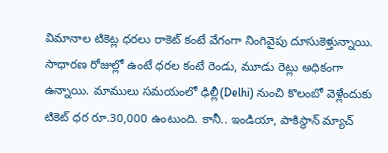విమానాల టికెట్ల ధరలు రాకెట్ కంటే వేగంగా నింగివైపు దూసుకెళ్తున్నాయి.
సాధారణ రోజుల్లో ఉంటే ధరల కంటే రెండు, మూడు రెట్లు అధికంగా ఉన్నాయి. మాములు సమయంలో ఢిల్లీ(Delhi) నుంచి కొలంబో వెళ్లేందుకు టికెట్ ధర రూ.30,000 ఉంటుంది. కానీ.. ఇండియా, పాకిస్థాన్ మ్యాచ్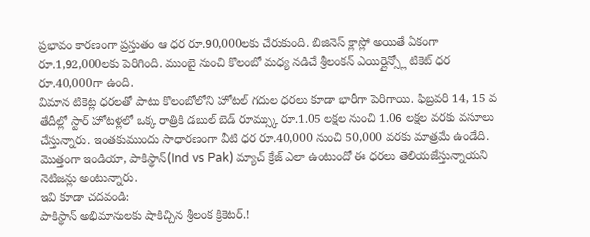ప్రభావం కారణంగా ప్రస్తుతం ఆ ధర రూ.90,000లకు చేరుకుంది. బిజినెస్ క్లాస్లో అయితే ఏకంగా రూ.1,92,000లకు పెరిగింది. ముంబై నుంచి కొలంబో మధ్య నడిచే శ్రీలంకన్ ఎయిర్లైన్స్లో టికెట్ ధర రూ.40,000గా ఉంది.
విమాన టికెట్ల ధరలతో పాటు కొలంబోలోని హోటల్ గదుల ధరలు కూడా భారీగా పెరిగాయి. ఫిబ్రవరి 14, 15 వ తేదీల్లో స్టార్ హోటళ్లలో ఒక్క రాత్రికి డబుల్ బెడ్ రూమ్స్కు రూ.1.05 లక్షల నుంచి 1.06 లక్షల వరకు వసూలు చేస్తున్నారు. ఇంతకుముందు సాధారణంగా వీటి ధర రూ.40,000 నుంచి 50,000 వరకు మాత్రమే ఉండేది. మొత్తంగా ఇండియా, పాకిస్థాన్(Ind vs Pak) మ్యాచ్ క్రేజ్ ఎలా ఉంటుందో ఈ ధరలు తెలియజేస్తున్నాయని నెటిజన్లు అంటున్నారు.
ఇవి కూడా చదవండి:
పాకిస్థాన్ అభిమానులకు షాకిచ్చిన శ్రీలంక క్రికెటర్.!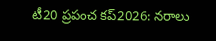టీ20 ప్రపంచ కప్2026: నరాలు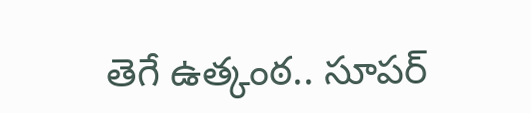తెగే ఉత్కంఠ.. సూపర్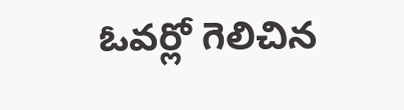ఓవర్లో గెలిచిన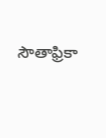సౌతాఫ్రికా